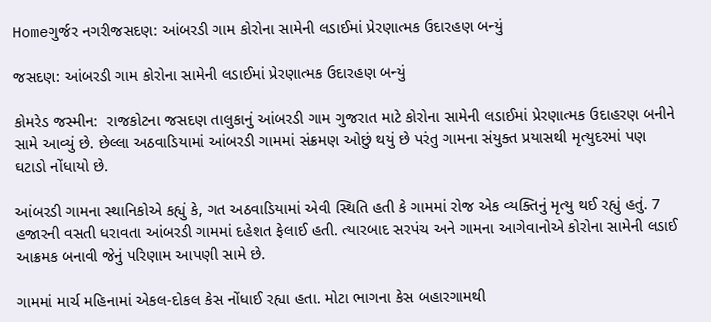Homeગુર્જર નગરીજસદણ: આંબરડી ગામ કોરોના સામેની લડાઈમાં પ્રેરણાત્મક ઉદારહણ બન્યું

જસદણ: આંબરડી ગામ કોરોના સામેની લડાઈમાં પ્રેરણાત્મક ઉદારહણ બન્યું

કોમરેડ જસ્મીન:  રાજકોટના જસદણ તાલુકાનું આંબરડી ગામ ગુજરાત માટે કોરોના સામેની લડાઈમાં પ્રેરણાત્મક ઉદાહરણ બનીને સામે આવ્યું છે. છેલ્લા અઠવાડિયામાં આંબરડી ગામમાં સંક્રમણ ઓછું થયું છે પરંતુ ગામના સંયુક્ત પ્રયાસથી મૃત્યુદરમાં પણ ઘટાડો નોંધાયો છે.

આંબરડી ગામના સ્થાનિકોએ કહ્યું કે, ગત અઠવાડિયામાં એવી સ્થિતિ હતી કે ગામમાં રોજ એક વ્યક્તિનું મૃત્યુ થઈ રહ્યું હતું. 7 હજારની વસતી ધરાવતા આંબરડી ગામમાં દહેશત ફેલાઈ હતી. ત્યારબાદ સરપંચ અને ગામના આગેવાનોએ કોરોના સામેની લડાઈ આક્રમક બનાવી જેનું પરિણામ આપણી સામે છે.

ગામમાં માર્ચ મહિનામાં એકલ-દોકલ કેસ નોંધાઈ રહ્યા હતા. મોટા ભાગના કેસ બહારગામથી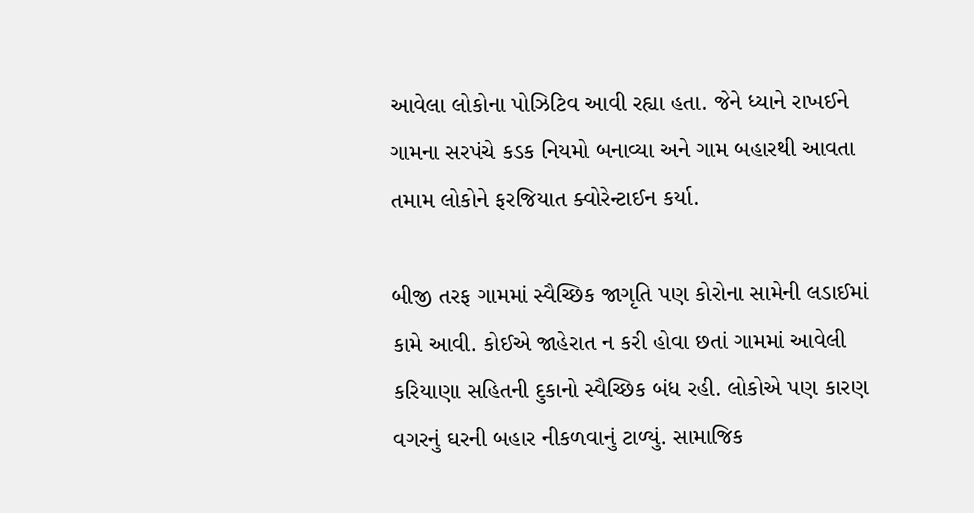આવેલા લોકોના પોઝિટિવ આવી રહ્યા હતા. જેને ધ્યાને રાખઈને ગામના સરપંચે કડક નિયમો બનાવ્યા અને ગામ બહારથી આવતા તમામ લોકોને ફરજિયાત ક્વોરેન્ટાઈન કર્યા.

બીજી તરફ ગામમાં સ્વૈચ્છિક જાગૃતિ પણ કોરોના સામેની લડાઈમાં કામે આવી. કોઈએ જાહેરાત ન કરી હોવા છતાં ગામમાં આવેલી કરિયાણા સહિતની દુકાનો સ્વૈચ્છિક બંધ રહી. લોકોએ પણ કારણ વગરનું ઘરની બહાર નીકળવાનું ટાળ્યું. સામાજિક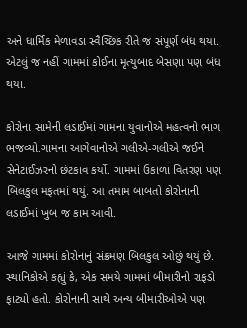અને ધાર્મિક મેળાવડા સ્વૈચ્છિક રીતે જ સંપૂર્ણ બંધ થયા. એટલું જ નહીં ગામમાં કોઈના મૃત્યુબાદ બેસણા પણ બંધ થયા.

કોરોના સામેની લડાઈમાં ગામના યુવાનોએ મહત્વનો ભાગ ભજવ્યો.ગામના આગેવાનોએ ગલીએ-ગલીએ જઈને સેનેટાઈઝરનો છંટકાવ કર્યો. ગામમાં ઉકાળા વિતરણ પણ બિલકુલ મફતમાં થયું. આ તમામ બાબતો કોરોનાની લડાઈમાં ખુબ જ કામ આવી.

આજે ગામમાં કોરોનાનું સંક્રમણ બિલકુલ ઓછું થયું છે. સ્થાનિકોએ કહ્યું કે, એક સમયે ગામમાં બીમારીનો રાફડો ફાટ્યો હતો. કોરોનાની સાથે અન્ય બીમારીઓએ પણ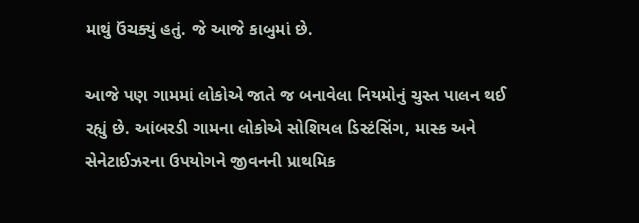માથું ઉંચક્યું હતું. જે આજે કાબુમાં છે.

આજે પણ ગામમાં લોકોએ જાતે જ બનાવેલા નિયમોનું ચુસ્ત પાલન થઈ રહ્યું છે. આંબરડી ગામના લોકોએ સોશિયલ ડિસ્ટંસિંગ, માસ્ક અને સેનેટાઈઝરના ઉપયોગને જીવનની પ્રાથમિક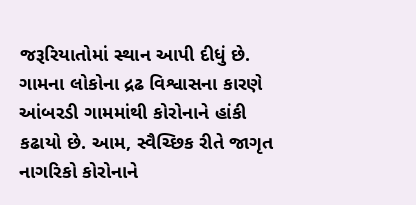જરૂરિયાતોમાં સ્થાન આપી દીધું છે. ગામના લોકોના દ્રઢ વિશ્વાસના કારણે આંબરડી ગામમાંથી કોરોનાને હાંકી કઢાયો છે. આમ, સ્વૈચ્છિક રીતે જાગૃત નાગરિકો કોરોનાને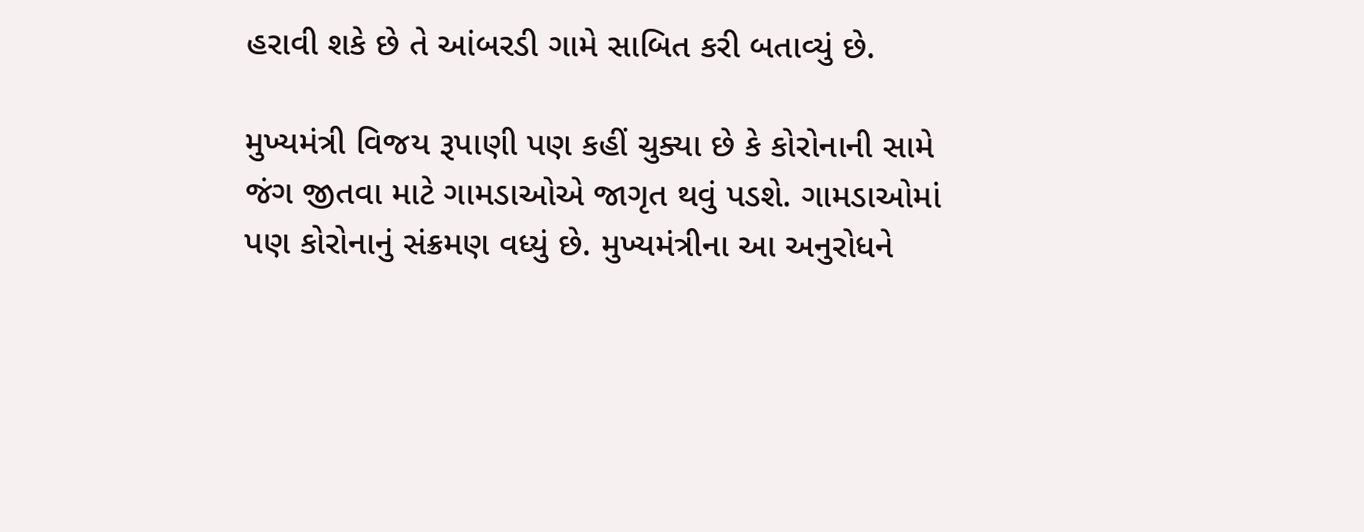હરાવી શકે છે તે આંબરડી ગામે સાબિત કરી બતાવ્યું છે.

મુખ્યમંત્રી વિજય રૂપાણી પણ કહીં ચુક્યા છે કે કોરોનાની સામે જંગ જીતવા માટે ગામડાઓએ જાગૃત થવું પડશે. ગામડાઓમાં પણ કોરોનાનું સંક્રમણ વધ્યું છે. મુખ્યમંત્રીના આ અનુરોધને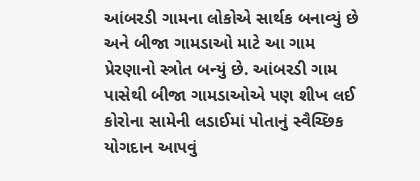આંબરડી ગામના લોકોએ સાર્થક બનાવ્યું છે અને બીજા ગામડાઓ માટે આ ગામ પ્રેરણાનો સ્ત્રોત બન્યું છે. આંબરડી ગામ પાસેથી બીજા ગામડાઓએ પણ શીખ લઈ કોરોના સામેની લડાઈમાં પોતાનું સ્વૈચ્છિક યોગદાન આપવું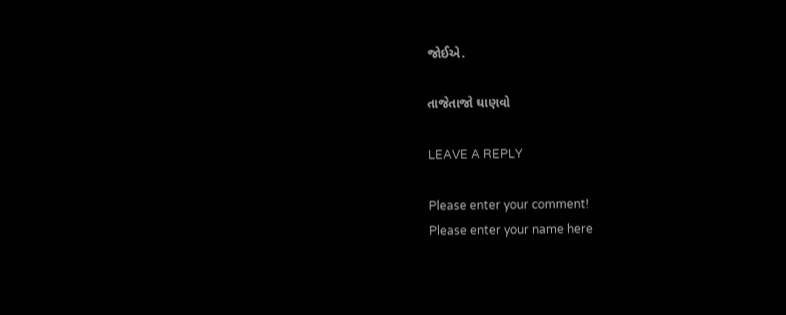જોઈએ.

તાજેતાજો ઘાણવો

LEAVE A REPLY

Please enter your comment!
Please enter your name here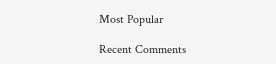Most Popular

Recent Comments